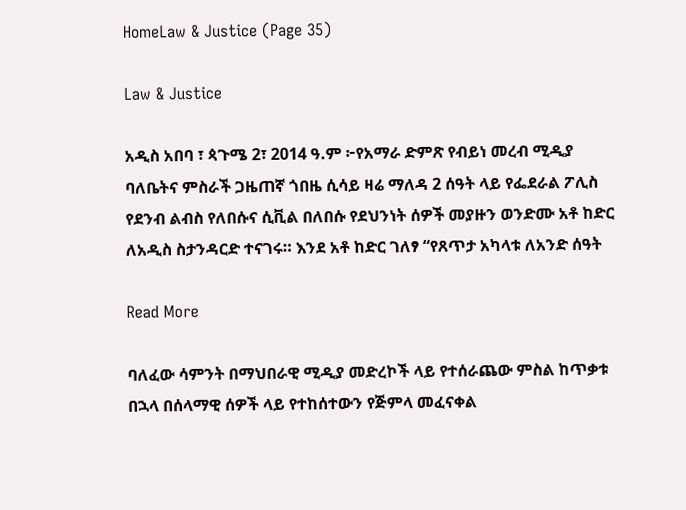HomeLaw & Justice (Page 35)

Law & Justice

አዲስ አበባ ፣ ጳጉሜ 2፣ 2014 ዓ.ም ፦የአማራ ድምጽ የብይነ መረብ ሚዲያ ባለቤትና ምስራች ጋዜጠኛ ጎበዜ ሲሳይ ዛሬ ማለዳ 2 ሰዓት ላይ የፌደራል ፖሊስ የደንብ ልብስ የለበሱና ሲቪል በለበሱ የደህንነት ሰዎች መያዙን ወንድሙ አቶ ከድር ለአዲስ ስታንዳርድ ተናገሩ። እንደ አቶ ከድር ገለፃ “የጸጥታ አካላቱ ለአንድ ሰዓት

Read More

ባለፈው ሳምንት በማህበራዊ ሚዲያ መድረኮች ላይ የተሰራጨው ምስል ከጥቃቱ በኋላ በሰላማዊ ሰዎች ላይ የተከሰተውን የጅምላ መፈናቀል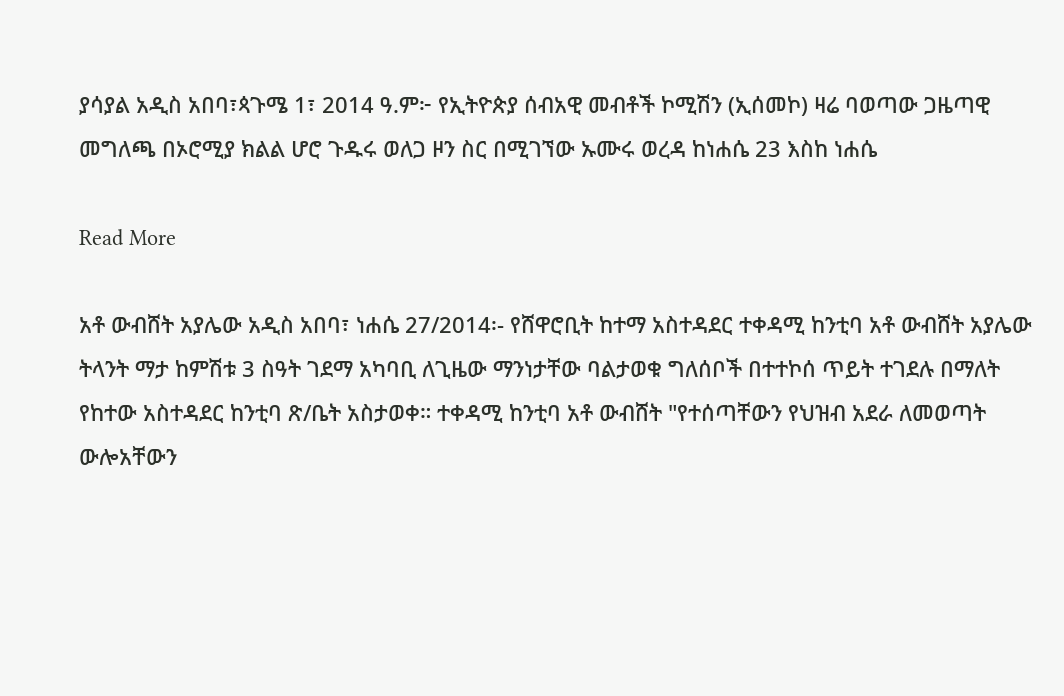ያሳያል አዲስ አበባ፣ጳጉሜ 1፣ 2014 ዓ.ም፦ የኢትዮጵያ ሰብአዊ መብቶች ኮሚሽን (ኢሰመኮ) ዛሬ ባወጣው ጋዜጣዊ መግለጫ በኦሮሚያ ክልል ሆሮ ጉዱሩ ወለጋ ዞን ስር በሚገኘው ኡሙሩ ወረዳ ከነሐሴ 23 እስከ ነሐሴ

Read More

አቶ ውብሸት አያሌው አዲስ አበባ፣ ነሐሴ 27/2014፡- የሸዋሮቢት ከተማ አስተዳደር ተቀዳሚ ከንቲባ አቶ ውብሸት አያሌው ትላንት ማታ ከምሽቱ 3 ስዓት ገደማ አካባቢ ለጊዜው ማንነታቸው ባልታወቁ ግለሰቦች በተተኮሰ ጥይት ተገደሉ በማለት የከተው አስተዳደር ከንቲባ ጽ/ቤት አስታወቀ። ተቀዳሚ ከንቲባ አቶ ውብሸት "የተሰጣቸውን የህዝብ አደራ ለመወጣት ውሎአቸውን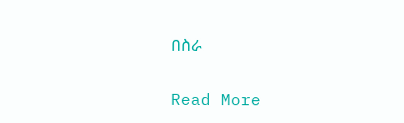በስራ

Read More